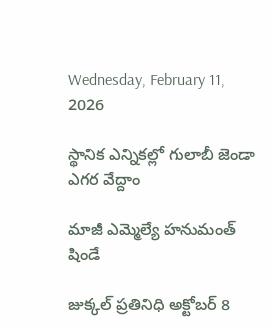Wednesday, February 11, 2026

స్థానిక ఎన్నికల్లో గులాబీ జెండా ఎగర వేద్దాం

మాజీ ఎమ్మెల్యే హనుమంత్ షిండే

జుక్కల్ ప్రతినిధి అక్టోబర్ 8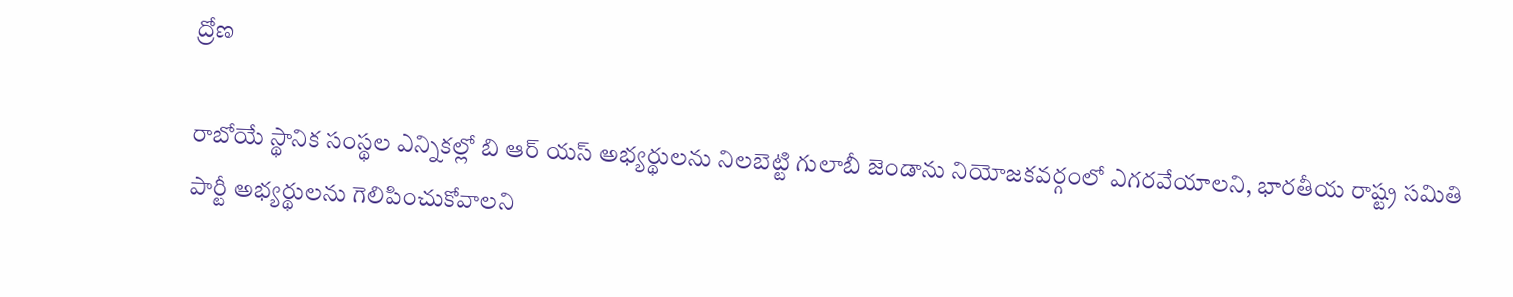ద్రోణ

రాబోయే స్థానిక సంస్థల ఎన్నికల్లో బి ఆర్ యస్ అభ్యర్థులను నిలబెట్టి గులాబీ జెండాను నియోజకవర్గంలో ఎగరవేయాలని, భారతీయ రాష్ట్ర సమితి పార్టీ అభ్యర్థులను గెలిపించుకోవాలని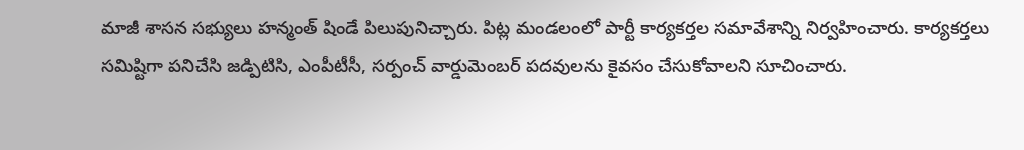మాజీ శాసన సభ్యులు హన్మంత్ షిండే పిలుపునిచ్చారు. పిట్ల మండలంలో పార్టీ కార్యకర్తల సమావేశాన్ని నిర్వహించారు. కార్యకర్తలు సమిష్టిగా పనిచేసి జడ్పిటిసి, ఎంపీటీసీ, సర్పంచ్ వార్డుమెంబర్ పదవులను కైవసం చేసుకోవాలని సూచించారు.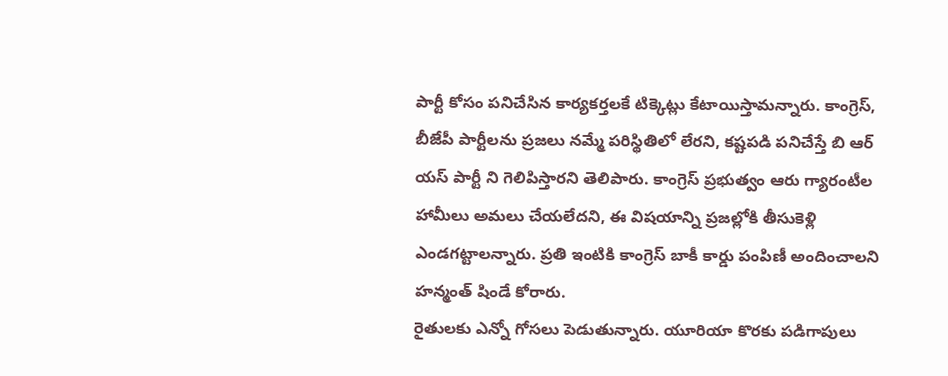పార్టీ కోసం పనిచేసిన కార్యకర్తలకే టిక్కెట్లు కేటాయిస్తామన్నారు. కాంగ్రెస్, బీజేపీ పార్టీలను ప్రజలు నమ్మే పరిస్థితిలో లేరని, కష్టపడి పనిచేస్తే బి ఆర్ యస్ పార్టీ ని గెలిపిస్తారని తెలిపారు. కాంగ్రెస్ ప్రభుత్వం ఆరు గ్యారంటీల హామీలు అమలు చేయలేదని, ఈ విషయాన్ని ప్రజల్లోకి తీసుకెళ్లి ఎండగట్టాలన్నారు. ప్రతి ఇంటికి కాంగ్రెస్ బాకీ కార్డు పంపిణీ అందించాలని హన్మంత్ షిండే కోరారు.
రైతులకు ఎన్నో గోసలు పెడుతున్నారు. యూరియా కొరకు పడిగాపులు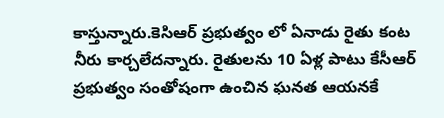కాస్తున్నారు.కెసిఆర్ ప్రభుత్వం లో ఏనాడు రైతు కంట నీరు కార్చలేదన్నారు. రైతులను 10 ఏళ్ల పాటు కేసీఆర్ ప్రభుత్వం సంతోషంగా ఉంచిన ఘనత ఆయనకే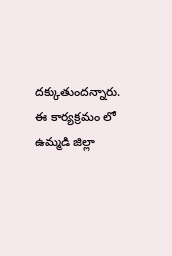దక్కుతుందన్నారు.
ఈ కార్యక్రమం లో ఉమ్మడి జిల్లా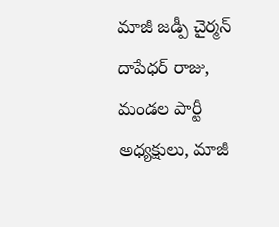మాజీ జడ్పీ చైర్మన్ దాపేధర్ రాజు, మండల పార్టీ అధ్యక్షులు, మాజీ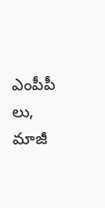ఎంపీపీ లు, మాజీ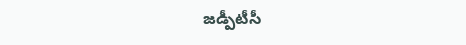జడ్పీటీసీ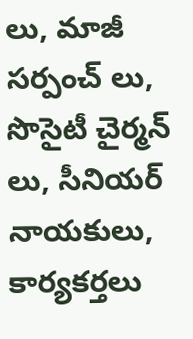లు, మాజీ సర్పంచ్ లు, సొసైటీ చైర్మన్ లు, సీనియర్ నాయకులు, కార్యకర్తలు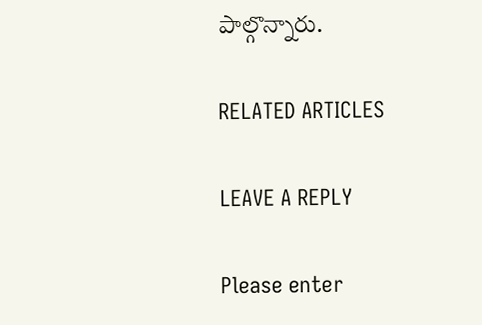పాల్గొన్నారు.

RELATED ARTICLES

LEAVE A REPLY

Please enter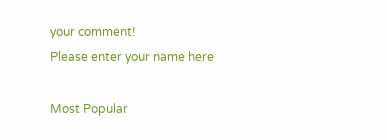your comment!
Please enter your name here

Most Popular